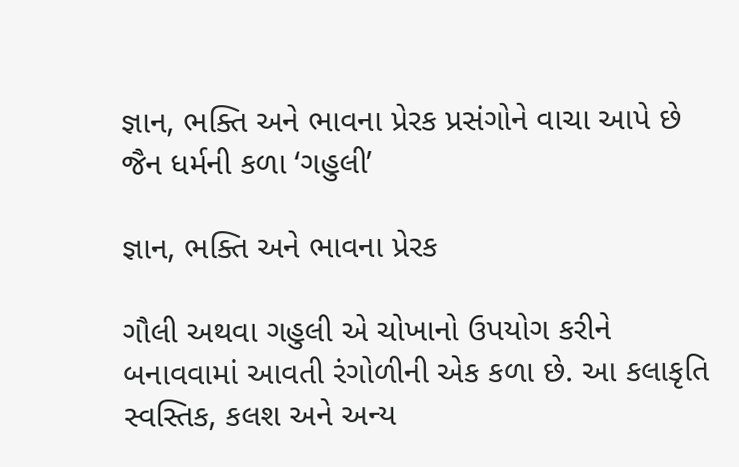જ્ઞાન, ભક્તિ અને ભાવના પ્રેરક પ્રસંગોને વાચા આપે છે જૈન ધર્મની કળા ‘ગહુલી’

જ્ઞાન, ભક્તિ અને ભાવના પ્રેરક

ગૌલી અથવા ગહુલી એ ચોખાનો ઉપયોગ કરીને બનાવવામાં આવતી રંગોળીની એક કળા છે. આ કલાકૃતિ સ્વસ્તિક, કલશ અને અન્ય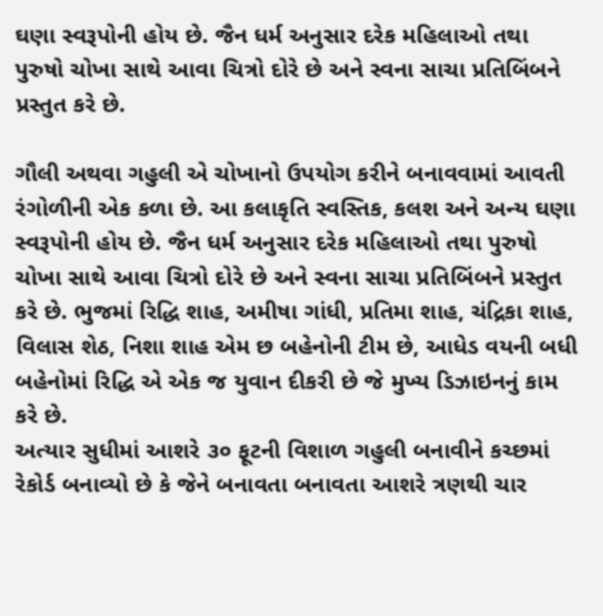ઘણા સ્વરૂપોની હોય છે. જૈન ધર્મ અનુસાર દરેક મહિલાઓ તથા પુરુષો ચોખા સાથે આવા ચિત્રો દોરે છે અને સ્વના સાચા પ્રતિબિંબને પ્રસ્તુત કરે છે.

ગૌલી અથવા ગહુલી એ ચોખાનો ઉપયોગ કરીને બનાવવામાં આવતી રંગોળીની એક કળા છે. આ કલાકૃતિ સ્વસ્તિક, કલશ અને અન્ય ઘણા સ્વરૂપોની હોય છે. જૈન ધર્મ અનુસાર દરેક મહિલાઓ તથા પુરુષો ચોખા સાથે આવા ચિત્રો દોરે છે અને સ્વના સાચા પ્રતિબિંબને પ્રસ્તુત કરે છે. ભુજમાં રિદ્ધિ શાહ, અમીષા ગાંધી, પ્રતિમા શાહ, ચંદ્રિકા શાહ, વિલાસ શેઠ, નિશા શાહ એમ છ બહેનોની ટીમ છે, આધેડ વયની બધી બહેનોમાં રિદ્ધિ એ એક જ યુવાન દીકરી છે જે મુખ્ય ડિઝાઇનનું કામ કરે છે.
અત્યાર સુધીમાં આશરે ૩૦ ફૂટની વિશાળ ગહુલી બનાવીને કચ્છમાં રેકોર્ડ બનાવ્યો છે કે જેને બનાવતા બનાવતા આશરે ત્રણથી ચાર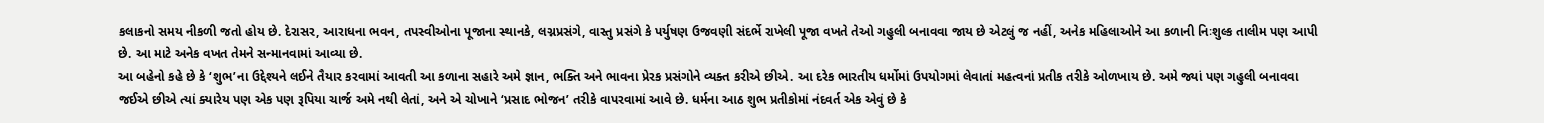કલાકનો સમય નીકળી જતો હોય છે. દેરાસર, આરાધના ભવન, તપસ્વીઓના પૂજાના સ્થાનકે, લગ્નપ્રસંગે, વાસ્તુ પ્રસંગે કે પર્યુષણ ઉજવણી સંદર્ભે રાખેલી પૂજા વખતે તેઓ ગહુલી બનાવવા જાય છે એટલું જ નહીં, અનેક મહિલાઓને આ કળાની નિઃશુલ્ક તાલીમ પણ આપી છે. આ માટે અનેક વખત તેમને સન્માનવામાં આવ્યા છે.
આ બહેનો કહે છે કે ‘શુભ’ના ઉદ્દેશ્યને લઈને તૈયાર કરવામાં આવતી આ કળાના સહારે અમે જ્ઞાન, ભક્તિ અને ભાવના પ્રેરક પ્રસંગોને વ્યક્ત કરીએ છીએ. આ દરેક ભારતીય ધર્મોમાં ઉપયોગમાં લેવાતાં મહત્વનાં પ્રતીક તરીકે ઓળખાય છે. અમે જ્યાં પણ ગહુલી બનાવવા જઈએ છીએ ત્યાં ક્યારેય પણ એક પણ રૂપિયા ચાર્જ અમે નથી લેતાં, અને એ ચોખાને ‘પ્રસાદ ભોજન’ તરીકે વાપરવામાં આવે છે. ધર્મના આઠ શુભ પ્રતીકોમાં નંદવર્ત એક એવું છે કે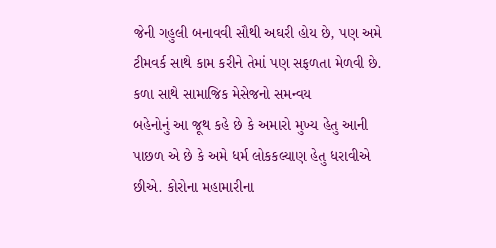જેની ગહુલી બનાવવી સૌથી અઘરી હોય છે, પણ અમે ટીમવર્ક સાથે કામ કરીને તેમાં પણ સફળતા મેળવી છે.
કળા સાથે સામાજિક મેસેજનો સમન્વય
બહેનોનું આ જૂથ કહે છે કે અમારો મુખ્ય હેતુ આની પાછળ એ છે કે અમે ધર્મ લોકકલ્યાણ હેતુ ધરાવીએ છીએ. કોરોના મહામારીના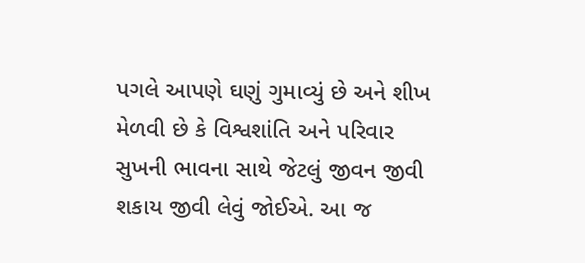પગલે આપણે ઘણું ગુમાવ્યું છે અને શીખ મેળવી છે કે વિશ્વશાંતિ અને પરિવાર સુખની ભાવના સાથે જેટલું જીવન જીવી શકાય જીવી લેવું જોઈએ. આ જ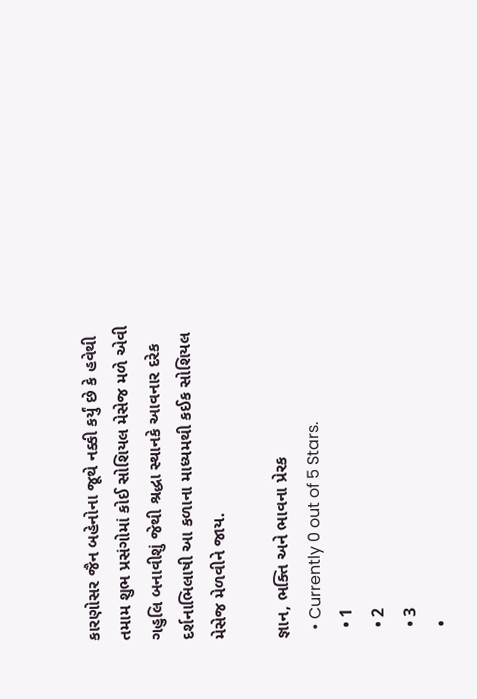કારણોસર જૈન બહેનોના જૂથે નક્કી કર્યું છે કે હવેથી તમામ શુભ પ્રસંગોમાં કોઈ સોશિયલ મેસેજ મળે એવી ગહુલિ બનાવીશું જેથી શ્રદ્ધા સ્થાનકે આવનાર દરેક દર્શનાભિલાષી આ કળાના માધ્યમથી કઈક સોશિયલ મેસેજ મેળવીને જાય.

જ્ઞાન, ભક્તિ અને ભાવના પ્રેરક
  • Currently 0 out of 5 Stars.
  • 1
  • 2
  • 3
  •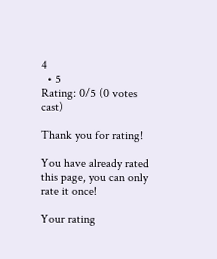4
  • 5
Rating: 0/5 (0 votes cast)

Thank you for rating!

You have already rated this page, you can only rate it once!

Your rating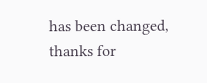has been changed, thanks for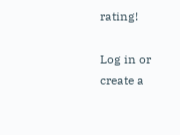rating!

Log in or create a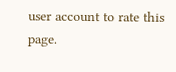user account to rate this page.